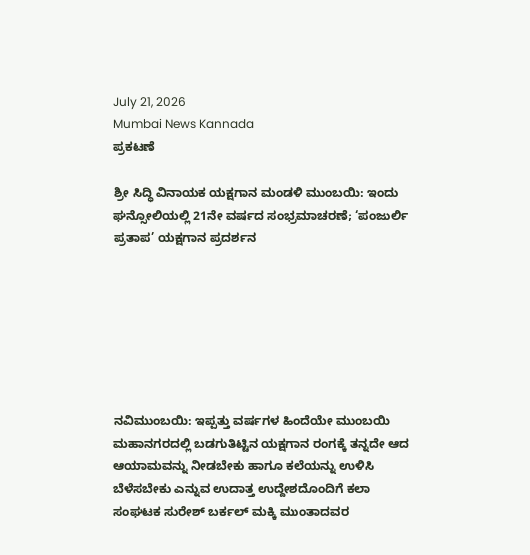July 21, 2026
Mumbai News Kannada
ಪ್ರಕಟಣೆ

ಶ್ರೀ ಸಿದ್ಧಿ ವಿನಾಯಕ ಯಕ್ಷಗಾನ ಮಂಡಳಿ ಮುಂಬಯಿ: ಇಂದು ಘನ್ಸೋಲಿಯಲ್ಲಿ 21ನೇ ವರ್ಷದ ಸಂಭ್ರಮಾಚರಣೆ; ‘ಪಂಜುರ್ಲಿ ಪ್ರತಾಪ’ ಯಕ್ಷಗಾನ ಪ್ರದರ್ಶನ







ನವಿಮುಂಬಯಿ: ಇಪ್ಪತ್ತು ವರ್ಷಗಳ ಹಿಂದೆಯೇ ಮುಂಬಯಿ ಮಹಾನಗರದಲ್ಲಿ ಬಡಗುತಿಟ್ಟಿನ ಯಕ್ಷಗಾನ ರಂಗಕ್ಕೆ ತನ್ನದೇ ಆದ ಆಯಾಮವನ್ನು ನೀಡಬೇಕು ಹಾಗೂ ಕಲೆಯನ್ನು ಉಳಿಸಿ ಬೆಳೆಸಬೇಕು ಎನ್ನುವ ಉದಾತ್ತ ಉದ್ದೇಶದೊಂದಿಗೆ ಕಲಾ ಸಂಘಟಕ ಸುರೇಶ್ ಬರ್ಕಲ್ ಮಕ್ಕಿ ಮುಂತಾದವರ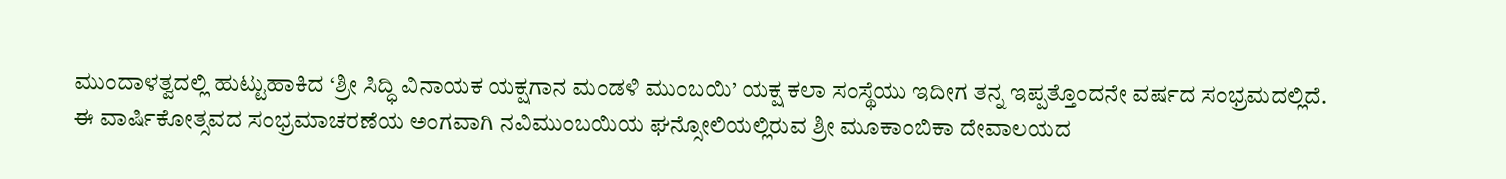ಮುಂದಾಳತ್ವದಲ್ಲಿ ಹುಟ್ಟುಹಾಕಿದ ‘ಶ್ರೀ ಸಿದ್ಧಿ ವಿನಾಯಕ ಯಕ್ಷಗಾನ ಮಂಡಳಿ ಮುಂಬಯಿ’ ಯಕ್ಷ ಕಲಾ ಸಂಸ್ಥೆಯು ಇದೀಗ ತನ್ನ ಇಪ್ಪತ್ತೊಂದನೇ ವರ್ಷದ ಸಂಭ್ರಮದಲ್ಲಿದೆ.
ಈ ವಾರ್ಷಿಕೋತ್ಸವದ ಸಂಭ್ರಮಾಚರಣೆಯ ಅಂಗವಾಗಿ ನವಿಮುಂಬಯಿಯ ಘನ್ಸೋಲಿಯಲ್ಲಿರುವ ಶ್ರೀ ಮೂಕಾಂಬಿಕಾ ದೇವಾಲಯದ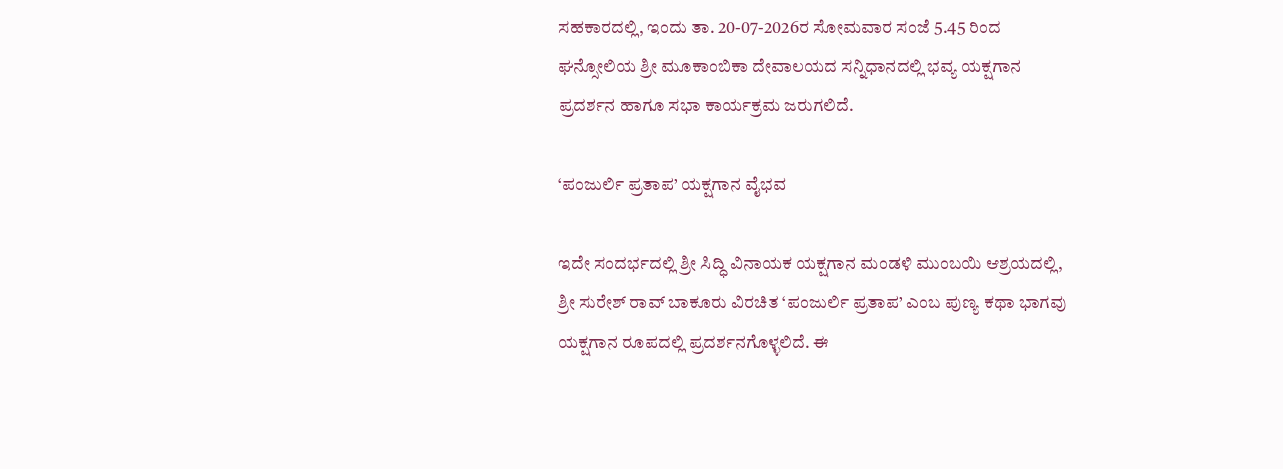ಸಹಕಾರದಲ್ಲಿ, ಇಂದು ತಾ. 20-07-2026ರ ಸೋಮವಾರ ಸಂಜೆ 5.45 ರಿಂದ ಘನ್ಸೋಲಿಯ ಶ್ರೀ ಮೂಕಾಂಬಿಕಾ ದೇವಾಲಯದ ಸನ್ನಿಧಾನದಲ್ಲಿ ಭವ್ಯ ಯಕ್ಷಗಾನ ಪ್ರದರ್ಶನ ಹಾಗೂ ಸಭಾ ಕಾರ್ಯಕ್ರಮ ಜರುಗಲಿದೆ.

‘ಪಂಜುರ್ಲಿ ಪ್ರತಾಪ’ ಯಕ್ಷಗಾನ ವೈಭವ

ಇದೇ ಸಂದರ್ಭದಲ್ಲಿ ಶ್ರೀ ಸಿದ್ಧಿ ವಿನಾಯಕ ಯಕ್ಷಗಾನ ಮಂಡಳಿ ಮುಂಬಯಿ ಆಶ್ರಯದಲ್ಲಿ, ಶ್ರೀ ಸುರೇಶ್ ರಾವ್ ಬಾಕೂರು ವಿರಚಿತ ‘ಪಂಜುರ್ಲಿ ಪ್ರತಾಪ’ ಎಂಬ ಪುಣ್ಯ ಕಥಾ ಭಾಗವು ಯಕ್ಷಗಾನ ರೂಪದಲ್ಲಿ ಪ್ರದರ್ಶನಗೊಳ್ಳಲಿದೆ. ಈ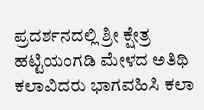ಪ್ರದರ್ಶನದಲ್ಲಿ ಶ್ರೀ ಕ್ಷೇತ್ರ ಹಟ್ಟಿಯಂಗಡಿ ಮೇಳದ ಅತಿಥಿ ಕಲಾವಿದರು ಭಾಗವಹಿಸಿ ಕಲಾ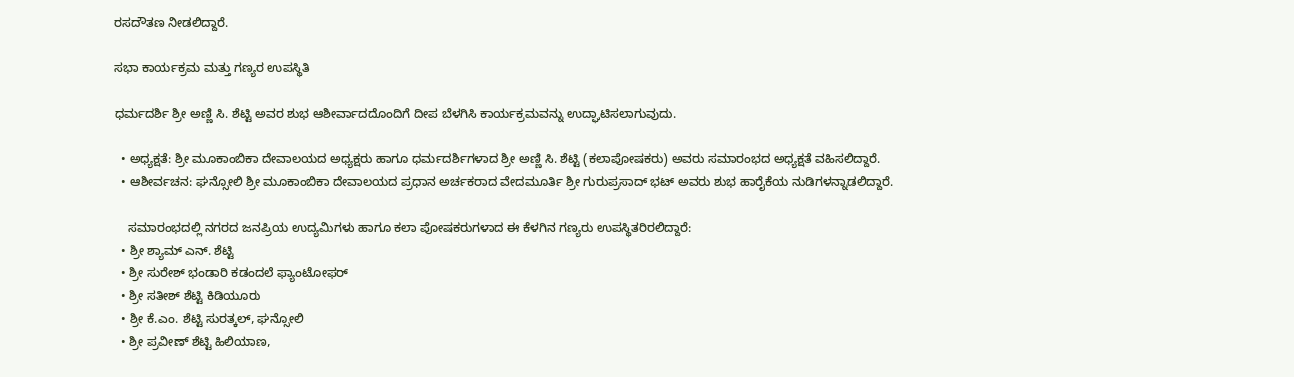ರಸದೌತಣ ನೀಡಲಿದ್ದಾರೆ.

ಸಭಾ ಕಾರ್ಯಕ್ರಮ ಮತ್ತು ಗಣ್ಯರ ಉಪಸ್ಥಿತಿ

ಧರ್ಮದರ್ಶಿ ಶ್ರೀ ಅಣ್ಣಿ ಸಿ. ಶೆಟ್ಟಿ ಅವರ ಶುಭ ಆಶೀರ್ವಾದದೊಂದಿಗೆ ದೀಪ ಬೆಳಗಿಸಿ ಕಾರ್ಯಕ್ರಮವನ್ನು ಉದ್ಘಾಟಿಸಲಾಗುವುದು.

  • ಅಧ್ಯಕ್ಷತೆ: ಶ್ರೀ ಮೂಕಾಂಬಿಕಾ ದೇವಾಲಯದ ಅಧ್ಯಕ್ಷರು ಹಾಗೂ ಧರ್ಮದರ್ಶಿಗಳಾದ ಶ್ರೀ ಅಣ್ಣಿ ಸಿ. ಶೆಟ್ಟಿ (ಕಲಾಪೋಷಕರು) ಅವರು ಸಮಾರಂಭದ ಅಧ್ಯಕ್ಷತೆ ವಹಿಸಲಿದ್ದಾರೆ.
  • ಆಶೀರ್ವಚನ: ಘನ್ಸೋಲಿ ಶ್ರೀ ಮೂಕಾಂಬಿಕಾ ದೇವಾಲಯದ ಪ್ರಧಾನ ಅರ್ಚಕರಾದ ವೇದಮೂರ್ತಿ ಶ್ರೀ ಗುರುಪ್ರಸಾದ್ ಭಟ್ ಅವರು ಶುಭ ಹಾರೈಕೆಯ ನುಡಿಗಳನ್ನಾಡಲಿದ್ದಾರೆ.

    ಸಮಾರಂಭದಲ್ಲಿ ನಗರದ ಜನಪ್ರಿಯ ಉದ್ಯಮಿಗಳು ಹಾಗೂ ಕಲಾ ಪೋಷಕರುಗಳಾದ ಈ ಕೆಳಗಿನ ಗಣ್ಯರು ಉಪಸ್ಥಿತರಿರಲಿದ್ದಾರೆ:
  • ಶ್ರೀ ಶ್ಯಾಮ್ ಎನ್. ಶೆಟ್ಟಿ
  • ಶ್ರೀ ಸುರೇಶ್ ಭಂಡಾರಿ ಕಡಂದಲೆ ಫ್ಯಾಂಟೋಫರ್
  • ಶ್ರೀ ಸತೀಶ್ ಶೆಟ್ಟಿ ಕಿಡಿಯೂರು
  • ಶ್ರೀ ಕೆ.ಎಂ. ಶೆಟ್ಟಿ ಸುರತ್ಕಲ್, ಘನ್ಸೋಲಿ
  • ಶ್ರೀ ಪ್ರವೀಣ್ ಶೆಟ್ಟಿ ಹಿಲಿಯಾಣ,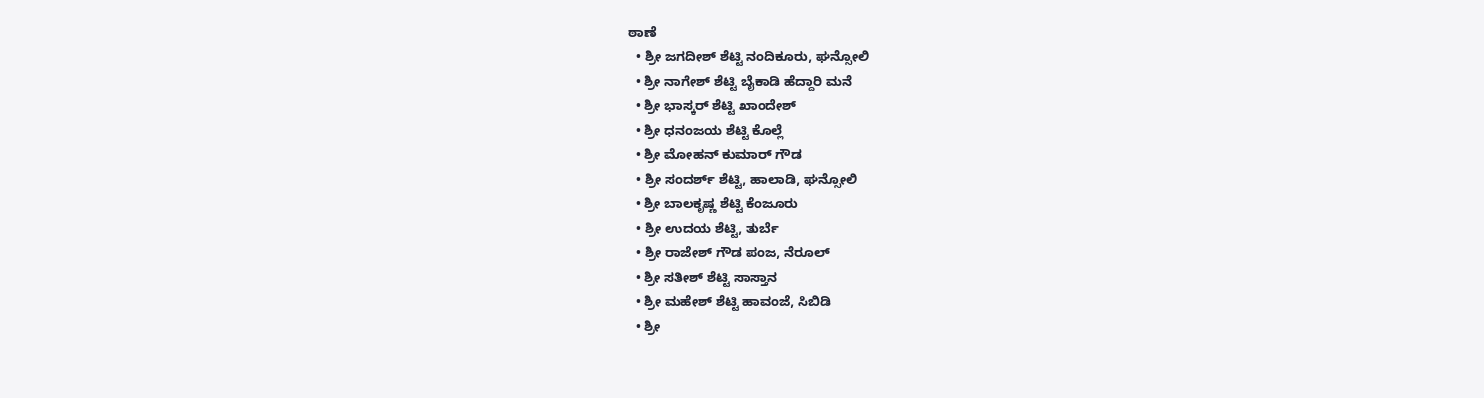ಠಾಣೆ
  • ಶ್ರೀ ಜಗದೀಶ್ ಶೆಟ್ಟಿ ನಂದಿಕೂರು, ಘನ್ಸೋಲಿ
  • ಶ್ರೀ ನಾಗೇಶ್ ಶೆಟ್ಟಿ ಬೈಕಾಡಿ ಹೆದ್ದಾರಿ ಮನೆ
  • ಶ್ರೀ ಭಾಸ್ಕರ್ ಶೆಟ್ಟಿ ಖಾಂದೇಶ್
  • ಶ್ರೀ ಧನಂಜಯ ಶೆಟ್ಟಿ ಕೊಲ್ಲೆ
  • ಶ್ರೀ ಮೋಹನ್ ಕುಮಾರ್ ಗೌಡ
  • ಶ್ರೀ ಸಂದರ್ಶ್ ಶೆಟ್ಟಿ, ಹಾಲಾಡಿ, ಘನ್ಸೋಲಿ
  • ಶ್ರೀ ಬಾಲಕೃಷ್ಣ ಶೆಟ್ಟಿ ಕೆಂಜೂರು
  • ಶ್ರೀ ಉದಯ ಶೆಟ್ಟಿ, ತುರ್ಬೆ
  • ಶ್ರೀ ರಾಜೇಶ್ ಗೌಡ ಪಂಜ, ನೆರೂಲ್
  • ಶ್ರೀ ಸತೀಶ್ ಶೆಟ್ಟಿ ಸಾಸ್ತಾನ
  • ಶ್ರೀ ಮಹೇಶ್ ಶೆಟ್ಟಿ ಹಾವಂಜೆ, ಸಿಬಿಡಿ
  • ಶ್ರೀ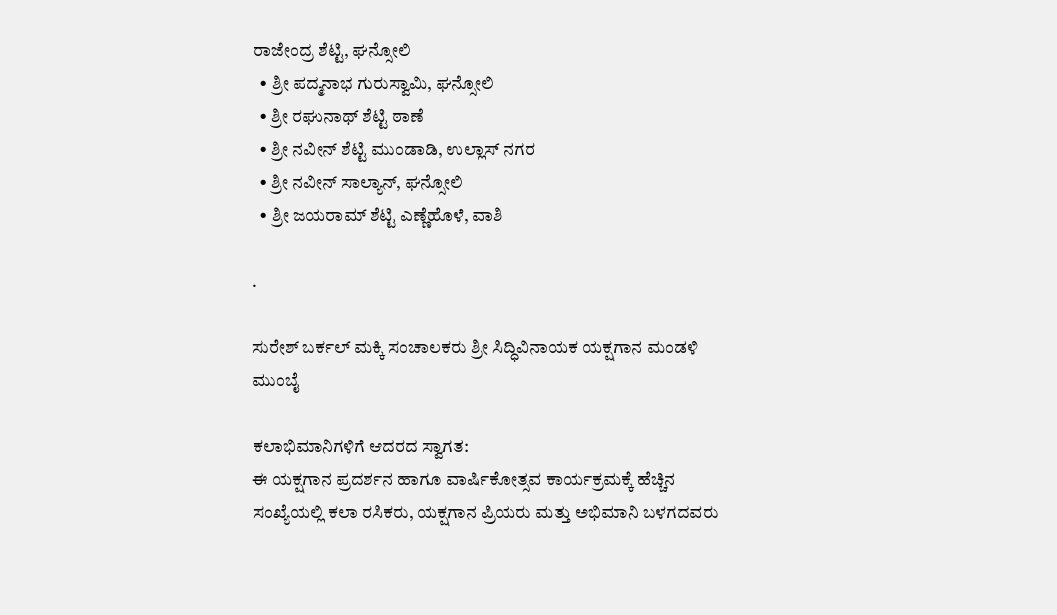ರಾಜೇಂದ್ರ ಶೆಟ್ಟಿ, ಘನ್ಸೋಲಿ
  • ಶ್ರೀ ಪದ್ಮನಾಭ ಗುರುಸ್ವಾಮಿ, ಘನ್ಸೋಲಿ
  • ಶ್ರೀ ರಘುನಾಥ್ ಶೆಟ್ಟಿ ಠಾಣೆ
  • ಶ್ರೀ ನವೀನ್ ಶೆಟ್ಟಿ ಮುಂಡಾಡಿ, ಉಲ್ಲಾಸ್ ನಗರ
  • ಶ್ರೀ ನವೀನ್ ಸಾಲ್ಯಾನ್, ಘನ್ಸೋಲಿ
  • ಶ್ರೀ ಜಯರಾಮ್ ಶೆಟ್ಟಿ ಎಣ್ಣೆಹೊಳೆ, ವಾಶಿ

.

ಸುರೇಶ್ ಬರ್ಕಲ್ ಮಕ್ಕಿ ಸಂಚಾಲಕರು ಶ್ರೀ ಸಿದ್ಧಿವಿನಾಯಕ ಯಕ್ಷಗಾನ ಮಂಡಳಿ ಮುಂಬೈ

ಕಲಾಭಿಮಾನಿಗಳಿಗೆ ಆದರದ ಸ್ವಾಗತ:
ಈ ಯಕ್ಷಗಾನ ಪ್ರದರ್ಶನ ಹಾಗೂ ವಾರ್ಷಿಕೋತ್ಸವ ಕಾರ್ಯಕ್ರಮಕ್ಕೆ ಹೆಚ್ಚಿನ ಸಂಖ್ಯೆಯಲ್ಲಿ ಕಲಾ ರಸಿಕರು, ಯಕ್ಷಗಾನ ಪ್ರಿಯರು ಮತ್ತು ಅಭಿಮಾನಿ ಬಳಗದವರು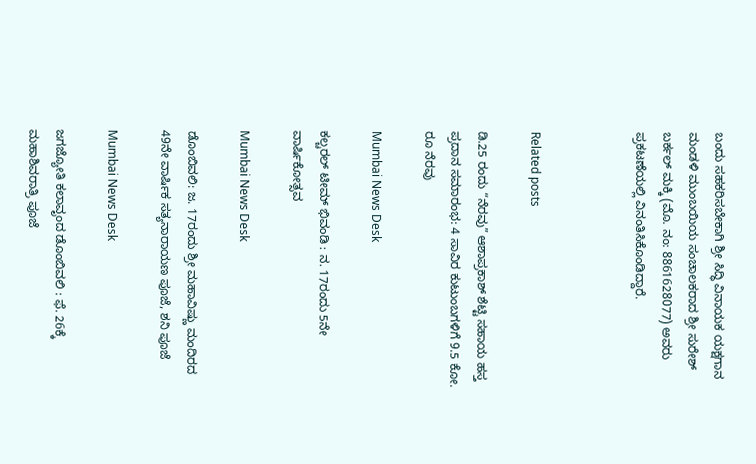ಬಂದು ಸಹಕರಿಸಬೇಕಾಗಿ ಶ್ರೀ ಸಿದ್ಧಿ ವಿನಾಯಕ ಯಕ್ಷಗಾನ ಮಂಡಳಿ ಮುಂಬಯಿಯ ಸಂಚಾಲಕರಾದ ಶ್ರೀ ಸುರೇಶ್ ಬರ್ಕಲ್ ಮಕ್ಕಿ (ಮೊ. ನಂ: 8861628077) ಅವರು ಪ್ರಕಟಣೆಯಲ್ಲಿ ವಿನಂತಿಸಿಕೊಂಡಿದ್ದಾರೆ.



Related posts

ಡಿ.25 ರಂದು “ನೆರವು” ಆಶಾಪ್ರಕಾಶ್ ಶೆಟ್ಟಿ ಸಹಾಯ ಹಸ್ತ ಪ್ರದಾನ‌ ಸಮಾರಂಭ: 4 ಸಾವಿರ ಕುಟುಂಬಗಳಿಗೆ 9.5 ಕೋ. ರೂ ನೆರವು

Mumbai News Desk

ಕಲ್ಚರಲ್ ಟೀಮ್ ಭಿವಂಡಿ : ನ. 17ರಂದು 5ನೇ ವಾರ್ಷಿಕೋತ್ಸವ

Mumbai News Desk

ಡೊಂಬಿವಲಿ: ಜ. 17ರಂದು ಶ್ರೀ ಮಹಾವಿಷ್ಣು ಮಂದಿರದ 49ನೇ ವಾರ್ಷಿಕ ಸತ್ಯನಾರಾಯಣ ಪೂಜೆ, ಶನಿ ಪೂಜೆ

Mumbai News Desk

ಜಗಜ್ಯೋತಿ ಕಲಾವೃಂದ ಡೊಂಬಿವಲಿ : ಫೆ. 26ಕ್ಕೆ ಮಹಾಶಿವರಾತ್ರಿ ಪೂಜೆ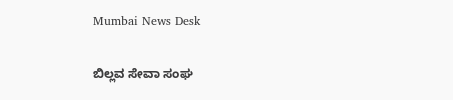Mumbai News Desk

ಬಿಲ್ಲವ ಸೇವಾ ಸಂಘ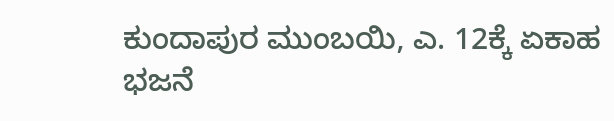ಕುಂದಾಪುರ ಮುಂಬಯಿ, ಎ. 12ಕ್ಕೆ ಏಕಾಹ ಭಜನೆ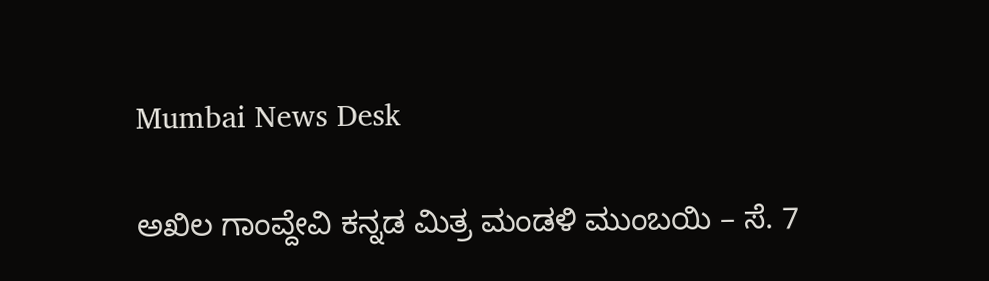Mumbai News Desk

ಅಖಿಲ ಗಾಂವ್ದೇವಿ ಕನ್ನಡ ಮಿತ್ರ ಮಂಡಳಿ ಮುಂಬಯಿ – ಸೆ. 7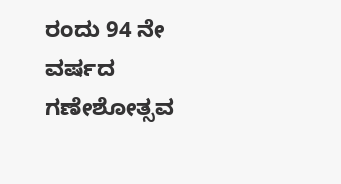ರಂದು 94 ನೇ ವರ್ಷದ ಗಣೇಶೋತ್ಸವ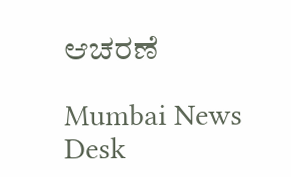ಆಚರಣೆ

Mumbai News Desk